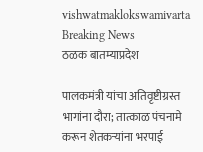vishwatmaklokswamivarta
Breaking News
ठळक बातम्याप्रदेश

पालकमंत्री यांचा अतिवृष्टीग्रस्त भागांना दौरा; तात्काळ पंचनामे करून शेतकऱ्यांना भरपाई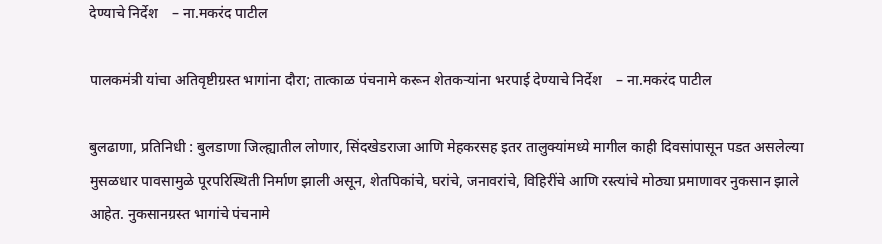देण्याचे निर्देश    – ना.मकरंद पाटील

पालकमंत्री यांचा अतिवृष्टीग्रस्त भागांना दौरा; तात्काळ पंचनामे करून शेतकऱ्यांना भरपाई देण्याचे निर्देश    – ना.मकरंद पाटील

बुलढाणा, प्रतिनिधी : बुलडाणा जिल्ह्यातील लोणार, सिंदखेडराजा आणि मेहकरसह इतर तालुक्यांमध्ये मागील काही दिवसांपासून पडत असलेल्या मुसळधार पावसामुळे पूरपरिस्थिती निर्माण झाली असून, शेतपिकांचे, घरांचे, जनावरांचे, विहिरींचे आणि रस्त्यांचे मोठ्या प्रमाणावर नुकसान झाले आहेत. नुकसानग्रस्त भागांचे पंचनामे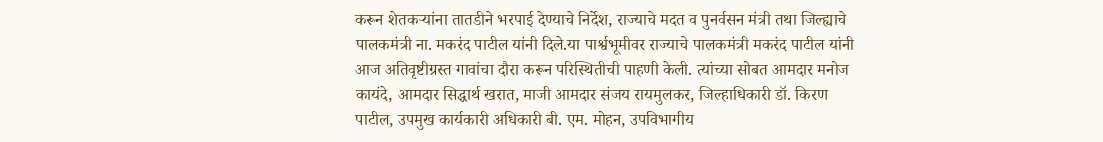करून शेतकऱ्यांना तातडीने भरपाई देण्याचे निर्देश, राज्याचे मदत व पुनर्वसन मंत्री तथा जिल्ह्याचे पालकमंत्री ना. मकरंद पाटील यांनी दिले.या पार्श्वभूमीवर राज्याचे पालकमंत्री मकरंद पाटील यांनी आज अतिवृष्टीग्रस्त गावांचा दौरा करून परिस्थितीची पाहणी केली. त्यांच्या सोबत आमदार मनोज कायंदे, आमदार सिद्धार्थ खरात, माजी आमदार संजय रायमुलकर, जिल्हाधिकारी डॉ. किरण पाटील, उपमुख कार्यकारी अधिकारी बी. एम. मोहन, उपविभागीय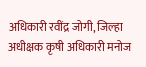अधिकारी रवींद्र जोगी, जिल्हा अधीक्षक कृषी अधिकारी मनोज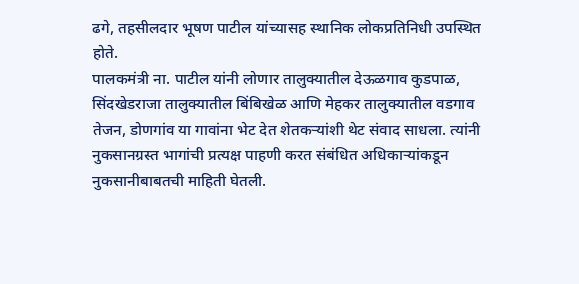ढगे, तहसीलदार भूषण पाटील यांच्यासह स्थानिक लोकप्रतिनिधी उपस्थित होते.
पालकमंत्री ना. पाटील यांनी लोणार तालुक्यातील देऊळगाव कुडपाळ, सिंदखेडराजा तालुक्यातील बिंबिखेळ आणि मेहकर तालुक्यातील वडगाव तेजन, डोणगांव या गावांना भेट देत शेतकऱ्यांशी थेट संवाद साधला. त्यांनी नुकसानग्रस्त भागांची प्रत्यक्ष पाहणी करत संबंधित अधिकाऱ्यांकडून नुकसानीबाबतची माहिती घेतली.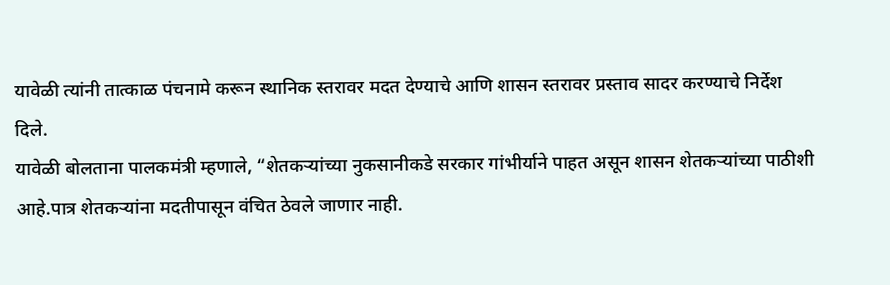यावेळी त्यांनी तात्काळ पंचनामे करून स्थानिक स्तरावर मदत देण्याचे आणि शासन स्तरावर प्रस्ताव सादर करण्याचे निर्देश दिले.
यावेळी बोलताना पालकमंत्री म्हणाले, “शेतकऱ्यांच्या नुकसानीकडे सरकार गांभीर्याने पाहत असून शासन शेतकऱ्यांच्या पाठीशी आहे.पात्र शेतकऱ्यांना मदतीपासून वंचित ठेवले जाणार नाही.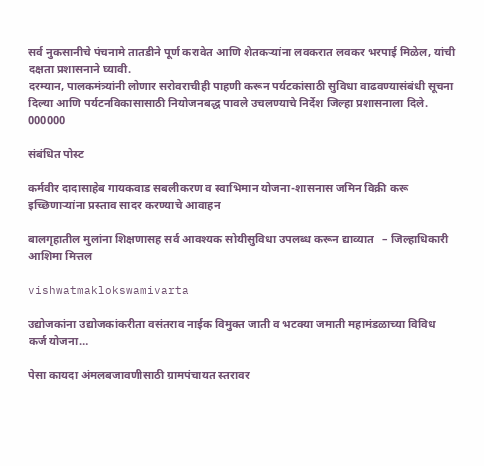सर्व नुकसानीचे पंचनामे तातडीने पूर्ण करावेत आणि शेतकऱ्यांना लवकरात लवकर भरपाई मिळेल, यांची दक्षता प्रशासनाने घ्यावी.
दरम्यान, पालकमंत्र्यांनी लोणार सरोवराचीही पाहणी करून पर्यटकांसाठी सुविधा वाढवण्यासंबंधी सूचना दिल्या आणि पर्यटनविकासासाठी नियोजनबद्ध पावले उचलण्याचे निर्देश जिल्हा प्रशासनाला दिले.
000000

संबंधित पोस्ट

कर्मवीर दादासाहेब गायकवाड सबलीकरण व स्वाभिमान योजना-शासनास जमिन विक्री करू इच्छिणाऱ्यांना प्रस्ताव सादर करण्याचे आवाहन

बालगृहातील मुलांना शिक्षणासह सर्व आवश्यक सोयीसुविधा उपलब्ध करून द्याव्यात   – जिल्हाधिकारी आशिमा मित्तल

vishwatmaklokswamivarta

उद्योजकांना उद्योजकांकरीता वसंतराव नाईक विमुक्त जाती व भटक्या जमाती महामंडळाच्या विविध कर्ज योजना…

पेसा कायदा अंमलबजावणीसाठी ग्रामपंचायत स्तरावर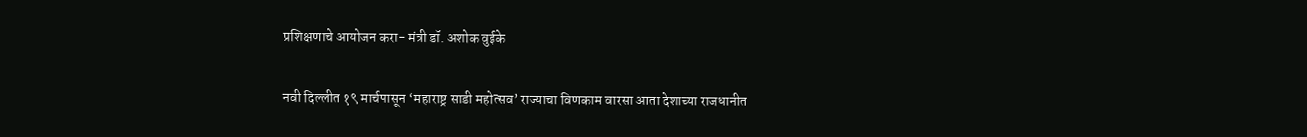प्रशिक्षणाचे आयोजन करा- मंत्री डॉ. अशोक वुईके

नवी दिल्लीत १९ मार्चपासून ‘महाराष्ट्र साडी महोत्सव’ राज्याचा विणकाम वारसा आता देशाच्या राजधानीत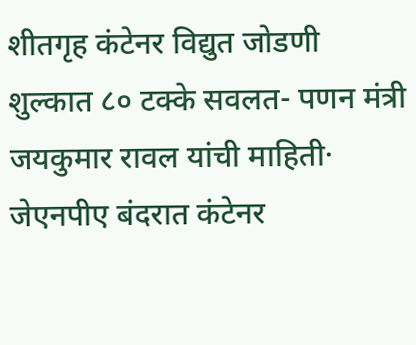शीतगृह कंटेनर विद्युत जोडणी शुल्कात ८० टक्के सवलत- पणन मंत्री जयकुमार रावल यांची माहिती· जेएनपीए बंदरात कंटेनर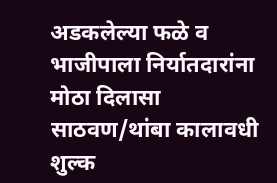अडकलेल्या फळे व भाजीपाला निर्यातदारांना मोठा दिलासा साठवण/थांबा कालावधी शुल्क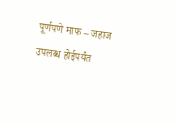पूर्णपणे माफ – जहाज उपलब्ध होईपर्यंत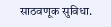साठवणूक सुविधा.